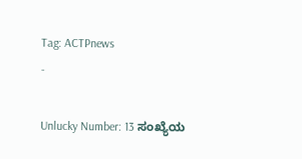Tag: ACTPnews
-

Unlucky Number: 13 ಸಂಖ್ಯೆಯ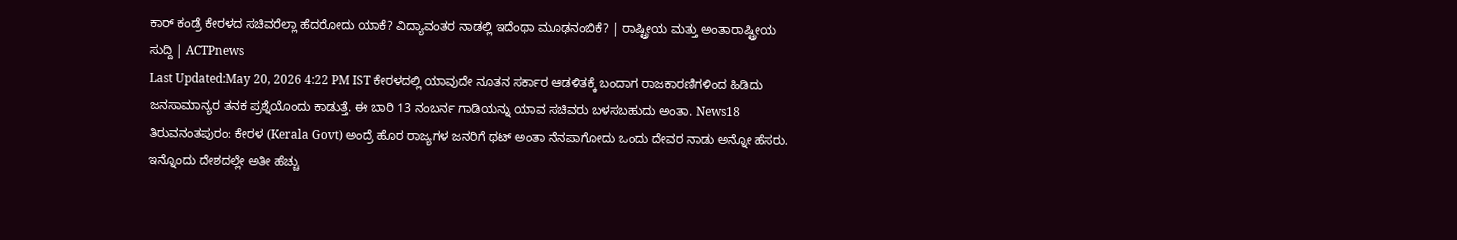ಕಾರ್ ಕಂಡ್ರೆ ಕೇರಳದ ಸಚಿವರೆಲ್ಲಾ ಹೆದರೋದು ಯಾಕೆ? ವಿದ್ಯಾವಂತರ ನಾಡಲ್ಲಿ ಇದೆಂಥಾ ಮೂಢನಂಬಿಕೆ? | ರಾಷ್ಟ್ರೀಯ ಮತ್ತು ಅಂತಾರಾಷ್ಟ್ರೀಯ ಸುದ್ದಿ | ACTPnews
Last Updated:May 20, 2026 4:22 PM IST ಕೇರಳದಲ್ಲಿ ಯಾವುದೇ ನೂತನ ಸರ್ಕಾರ ಆಡಳಿತಕ್ಕೆ ಬಂದಾಗ ರಾಜಕಾರಣಿಗಳಿಂದ ಹಿಡಿದು ಜನಸಾಮಾನ್ಯರ ತನಕ ಪ್ರಶ್ನೆಯೊಂದು ಕಾಡುತ್ತೆ. ಈ ಬಾರಿ 13 ನಂಬರ್ನ ಗಾಡಿಯನ್ನು ಯಾವ ಸಚಿವರು ಬಳಸಬಹುದು ಅಂತಾ. News18 ತಿರುವನಂತಪುರಂ: ಕೇರಳ (Kerala Govt) ಅಂದ್ರೆ ಹೊರ ರಾಜ್ಯಗಳ ಜನರಿಗೆ ಥಟ್ ಅಂತಾ ನೆನಪಾಗೋದು ಒಂದು ದೇವರ ನಾಡು ಅನ್ನೋ ಹೆಸರು. ಇನ್ನೊಂದು ದೇಶದಲ್ಲೇ ಅತೀ ಹೆಚ್ಚು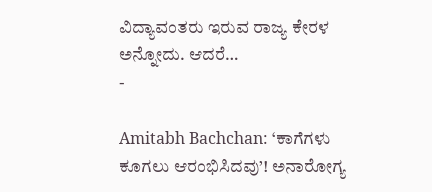ವಿದ್ಯಾವಂತರು ಇರುವ ರಾಜ್ಯ ಕೇರಳ ಅನ್ನೋದು. ಆದರೆ…
-

Amitabh Bachchan: ‘ಕಾಗೆಗಳು ಕೂಗಲು ಆರಂಭಿಸಿದವು’! ಅನಾರೋಗ್ಯ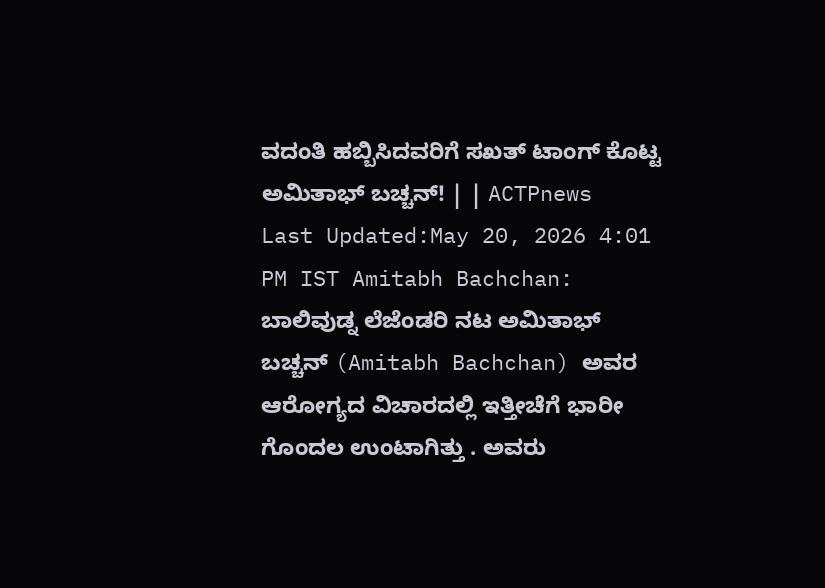ವದಂತಿ ಹಬ್ಬಿಸಿದವರಿಗೆ ಸಖತ್ ಟಾಂಗ್ ಕೊಟ್ಟ ಅಮಿತಾಭ್ ಬಚ್ಚನ್! | | ACTPnews
Last Updated:May 20, 2026 4:01 PM IST Amitabh Bachchan: ಬಾಲಿವುಡ್ನ ಲೆಜೆಂಡರಿ ನಟ ಅಮಿತಾಭ್ ಬಚ್ಚನ್ (Amitabh Bachchan) ಅವರ ಆರೋಗ್ಯದ ವಿಚಾರದಲ್ಲಿ ಇತ್ತೀಚೆಗೆ ಭಾರೀ ಗೊಂದಲ ಉಂಟಾಗಿತ್ತು . ಅವರು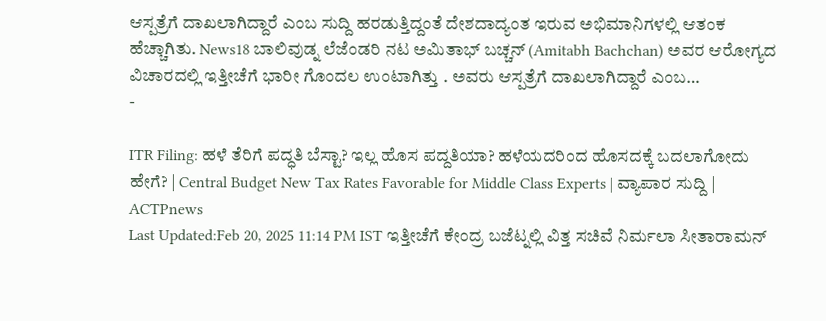ಆಸ್ಪತ್ರೆಗೆ ದಾಖಲಾಗಿದ್ದಾರೆ ಎಂಬ ಸುದ್ದಿ ಹರಡುತ್ತಿದ್ದಂತೆ ದೇಶದಾದ್ಯಂತ ಇರುವ ಅಭಿಮಾನಿಗಳಲ್ಲಿ ಆತಂಕ ಹೆಚ್ಚಾಗಿತು. News18 ಬಾಲಿವುಡ್ನ ಲೆಜೆಂಡರಿ ನಟ ಅಮಿತಾಭ್ ಬಚ್ಚನ್ (Amitabh Bachchan) ಅವರ ಆರೋಗ್ಯದ ವಿಚಾರದಲ್ಲಿ ಇತ್ತೀಚೆಗೆ ಭಾರೀ ಗೊಂದಲ ಉಂಟಾಗಿತ್ತು . ಅವರು ಆಸ್ಪತ್ರೆಗೆ ದಾಖಲಾಗಿದ್ದಾರೆ ಎಂಬ…
-

ITR Filing: ಹಳೆ ತೆರಿಗೆ ಪದ್ಧತಿ ಬೆಸ್ಟಾ? ಇಲ್ಲ ಹೊಸ ಪದ್ದತಿಯಾ? ಹಳೆಯದರಿಂದ ಹೊಸದಕ್ಕೆ ಬದಲಾಗೋದು ಹೇಗೆ? | Central Budget New Tax Rates Favorable for Middle Class Experts | ವ್ಯಾಪಾರ ಸುದ್ದಿ | ACTPnews
Last Updated:Feb 20, 2025 11:14 PM IST ಇತ್ತೀಚೆಗೆ ಕೇಂದ್ರ ಬಜೆಟ್ನಲ್ಲಿ ವಿತ್ತ ಸಚಿವೆ ನಿರ್ಮಲಾ ಸೀತಾರಾಮನ್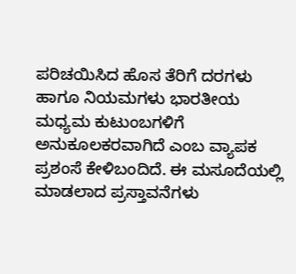ಪರಿಚಯಿಸಿದ ಹೊಸ ತೆರಿಗೆ ದರಗಳು ಹಾಗೂ ನಿಯಮಗಳು ಭಾರತೀಯ ಮಧ್ಯಮ ಕುಟುಂಬಗಳಿಗೆ ಅನುಕೂಲಕರವಾಗಿದೆ ಎಂಬ ವ್ಯಾಪಕ ಪ್ರಶಂಸೆ ಕೇಳಿಬಂದಿದೆ. ಈ ಮಸೂದೆಯಲ್ಲಿ ಮಾಡಲಾದ ಪ್ರಸ್ತಾವನೆಗಳು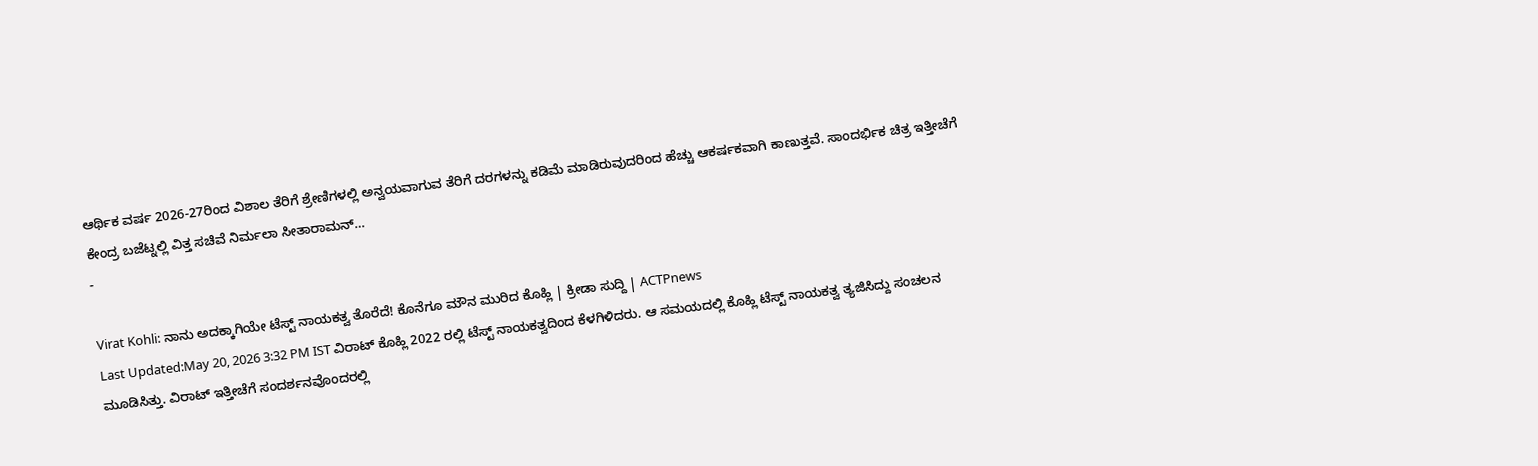ಆರ್ಥಿಕ ವರ್ಷ 2026-27ರಿಂದ ವಿಶಾಲ ತೆರಿಗೆ ಶ್ರೇಣಿಗಳಲ್ಲಿ ಅನ್ವಯವಾಗುವ ತೆರಿಗೆ ದರಗಳನ್ನು ಕಡಿಮೆ ಮಾಡಿರುವುದರಿಂದ ಹೆಚ್ಚು ಆಕರ್ಷಕವಾಗಿ ಕಾಣುತ್ತವೆ. ಸಾಂದರ್ಭಿಕ ಚಿತ್ರ ಇತ್ತೀಚೆಗೆ ಕೇಂದ್ರ ಬಜೆಟ್ನಲ್ಲಿ ವಿತ್ತ ಸಚಿವೆ ನಿರ್ಮಲಾ ಸೀತಾರಾಮನ್…
-

Virat Kohli: ನಾನು ಅದಕ್ಕಾಗಿಯೇ ಟೆಸ್ಟ್ ನಾಯಕತ್ವ ತೊರೆದೆ! ಕೊನೆಗೂ ಮೌನ ಮುರಿದ ಕೊಹ್ಲಿ | ಕ್ರೀಡಾ ಸುದ್ದಿ | ACTPnews
Last Updated:May 20, 2026 3:32 PM IST ವಿರಾಟ್ ಕೊಹ್ಲಿ 2022 ರಲ್ಲಿ ಟೆಸ್ಟ್ ನಾಯಕತ್ವದಿಂದ ಕೆಳಗಿಳಿದರು. ಆ ಸಮಯದಲ್ಲಿ ಕೊಹ್ಲಿ ಟೆಸ್ಟ್ ನಾಯಕತ್ವ ತ್ಯಜಿಸಿದ್ದು ಸಂಚಲನ ಮೂಡಿಸಿತ್ತು. ವಿರಾಟ್ ಇತ್ತೀಚೆಗೆ ಸಂದರ್ಶನವೊಂದರಲ್ಲಿ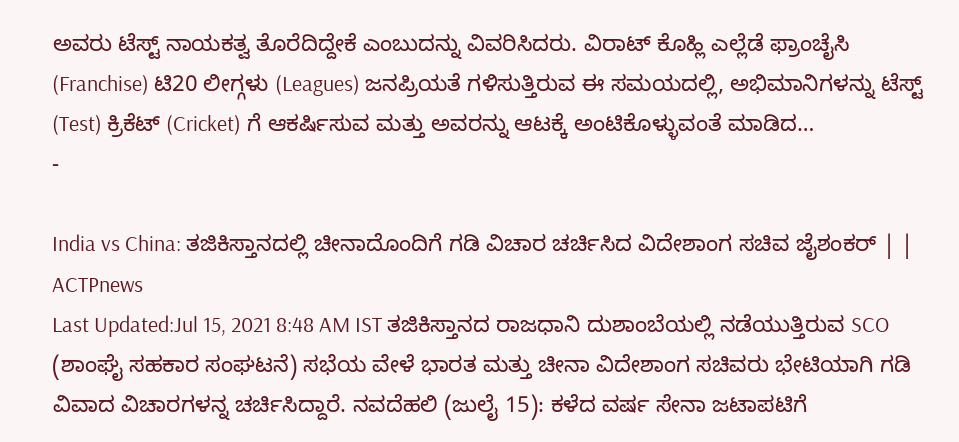ಅವರು ಟೆಸ್ಟ್ ನಾಯಕತ್ವ ತೊರೆದಿದ್ದೇಕೆ ಎಂಬುದನ್ನು ವಿವರಿಸಿದರು. ವಿರಾಟ್ ಕೊಹ್ಲಿ ಎಲ್ಲೆಡೆ ಫ್ರಾಂಚೈಸಿ (Franchise) ಟಿ20 ಲೀಗ್ಗಳು (Leagues) ಜನಪ್ರಿಯತೆ ಗಳಿಸುತ್ತಿರುವ ಈ ಸಮಯದಲ್ಲಿ, ಅಭಿಮಾನಿಗಳನ್ನು ಟೆಸ್ಟ್ (Test) ಕ್ರಿಕೆಟ್ (Cricket) ಗೆ ಆಕರ್ಷಿಸುವ ಮತ್ತು ಅವರನ್ನು ಆಟಕ್ಕೆ ಅಂಟಿಕೊಳ್ಳುವಂತೆ ಮಾಡಿದ…
-

India vs China: ತಜಿಕಿಸ್ತಾನದಲ್ಲಿ ಚೀನಾದೊಂದಿಗೆ ಗಡಿ ವಿಚಾರ ಚರ್ಚಿಸಿದ ವಿದೇಶಾಂಗ ಸಚಿವ ಜೈಶಂಕರ್ | | ACTPnews
Last Updated:Jul 15, 2021 8:48 AM IST ತಜಿಕಿಸ್ತಾನದ ರಾಜಧಾನಿ ದುಶಾಂಬೆಯಲ್ಲಿ ನಡೆಯುತ್ತಿರುವ SCO (ಶಾಂಘೈ ಸಹಕಾರ ಸಂಘಟನೆ) ಸಭೆಯ ವೇಳೆ ಭಾರತ ಮತ್ತು ಚೀನಾ ವಿದೇಶಾಂಗ ಸಚಿವರು ಭೇಟಿಯಾಗಿ ಗಡಿ ವಿವಾದ ವಿಚಾರಗಳನ್ನ ಚರ್ಚಿಸಿದ್ದಾರೆ. ನವದೆಹಲಿ (ಜುಲೈ 15): ಕಳೆದ ವರ್ಷ ಸೇನಾ ಜಟಾಪಟಿಗೆ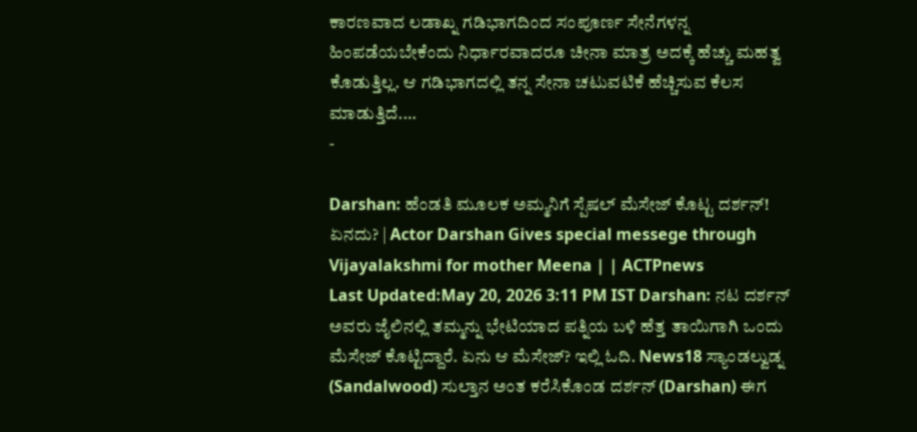ಕಾರಣವಾದ ಲಡಾಖ್ನ ಗಡಿಭಾಗದಿಂದ ಸಂಪೂರ್ಣ ಸೇನೆಗಳನ್ನ ಹಿಂಪಡೆಯಬೇಕೆಂದು ನಿರ್ಧಾರವಾದರೂ ಚೀನಾ ಮಾತ್ರ ಅದಕ್ಕೆ ಹೆಚ್ಚು ಮಹತ್ವ ಕೊಡುತ್ತಿಲ್ಲ. ಆ ಗಡಿಭಾಗದಲ್ಲಿ ತನ್ನ ಸೇನಾ ಚಟುವಟಿಕೆ ಹೆಚ್ಚಿಸುವ ಕೆಲಸ ಮಾಡುತ್ತಿದೆ.…
-

Darshan: ಹೆಂಡತಿ ಮೂಲಕ ಅಮ್ಮನಿಗೆ ಸ್ಪೆಷಲ್ ಮೆಸೇಜ್ ಕೊಟ್ಟ ದರ್ಶನ್! ಏನದು? | Actor Darshan Gives special messege through Vijayalakshmi for mother Meena | | ACTPnews
Last Updated:May 20, 2026 3:11 PM IST Darshan: ನಟ ದರ್ಶನ್ ಅವರು ಜೈಲಿನಲ್ಲಿ ತಮ್ಮನ್ನು ಭೇಟಿಯಾದ ಪತ್ನಿಯ ಬಳಿ ಹೆತ್ತ ತಾಯಿಗಾಗಿ ಒಂದು ಮೆಸೇಜ್ ಕೊಟ್ಟಿದ್ದಾರೆ. ಏನು ಆ ಮೆಸೇಜ್? ಇಲ್ಲಿ ಓದಿ. News18 ಸ್ಯಾಂಡಲ್ವುಡ್ನ (Sandalwood) ಸುಲ್ತಾನ ಅಂತ ಕರೆಸಿಕೊಂಡ ದರ್ಶನ್ (Darshan) ಈಗ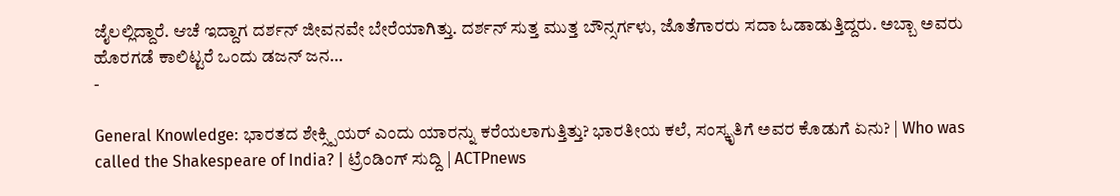ಜೈಲಲ್ಲಿದ್ದಾರೆ. ಆಚೆ ಇದ್ದಾಗ ದರ್ಶನ್ ಜೀವನವೇ ಬೇರೆಯಾಗಿತ್ತು. ದರ್ಶನ್ ಸುತ್ತ ಮುತ್ತ ಬೌನ್ಸರ್ಗಳು, ಜೊತೆಗಾರರು ಸದಾ ಓಡಾಡುತ್ತಿದ್ದರು. ಅಬ್ಬಾ ಅವರು ಹೊರಗಡೆ ಕಾಲಿಟ್ಟರೆ ಒಂದು ಡಜನ್ ಜನ…
-

General Knowledge: ಭಾರತದ ಶೇಕ್ಸ್ಪಿಯರ್ ಎಂದು ಯಾರನ್ನು ಕರೆಯಲಾಗುತ್ತಿತ್ತು? ಭಾರತೀಯ ಕಲೆ, ಸಂಸ್ಕೃತಿಗೆ ಅವರ ಕೊಡುಗೆ ಏನು? | Who was called the Shakespeare of India? | ಟ್ರೆಂಡಿಂಗ್ ಸುದ್ದಿ | ACTPnews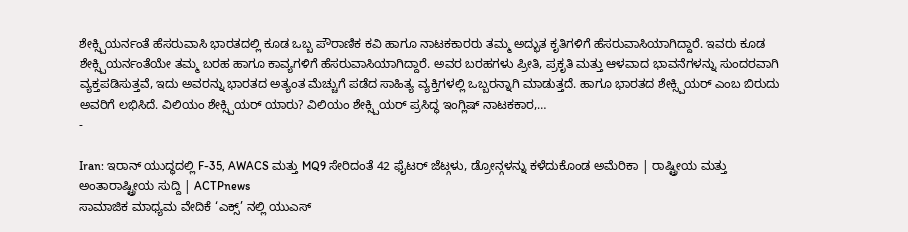ಶೇಕ್ಸ್ಪಿಯರ್ನಂತೆ ಹೆಸರುವಾಸಿ ಭಾರತದಲ್ಲಿ ಕೂಡ ಒಬ್ಬ ಪೌರಾಣಿಕ ಕವಿ ಹಾಗೂ ನಾಟಕಕಾರರು ತಮ್ಮ ಅದ್ಭುತ ಕೃತಿಗಳಿಗೆ ಹೆಸರುವಾಸಿಯಾಗಿದ್ದಾರೆ. ಇವರು ಕೂಡ ಶೇಕ್ಸ್ಪಿಯರ್ನಂತೆಯೇ ತಮ್ಮ ಬರಹ ಹಾಗೂ ಕಾವ್ಯಗಳಿಗೆ ಹೆಸರುವಾಸಿಯಾಗಿದ್ದಾರೆ. ಅವರ ಬರಹಗಳು ಪ್ರೀತಿ, ಪ್ರಕೃತಿ ಮತ್ತು ಆಳವಾದ ಭಾವನೆಗಳನ್ನು ಸುಂದರವಾಗಿ ವ್ಯಕ್ತಪಡಿಸುತ್ತವೆ, ಇದು ಅವರನ್ನು ಭಾರತದ ಅತ್ಯಂತ ಮೆಚ್ಚುಗೆ ಪಡೆದ ಸಾಹಿತ್ಯ ವ್ಯಕ್ತಿಗಳಲ್ಲಿ ಒಬ್ಬರನ್ನಾಗಿ ಮಾಡುತ್ತದೆ. ಹಾಗೂ ಭಾರತದ ಶೇಕ್ಸ್ಪಿಯರ್ ಎಂಬ ಬಿರುದು ಅವರಿಗೆ ಲಭಿಸಿದೆ. ವಿಲಿಯಂ ಶೇಕ್ಸ್ಪಿಯರ್ ಯಾರು? ವಿಲಿಯಂ ಶೇಕ್ಸ್ಪಿಯರ್ ಪ್ರಸಿದ್ಧ ಇಂಗ್ಲಿಷ್ ನಾಟಕಕಾರ,…
-

Iran: ಇರಾನ್ ಯುದ್ಧದಲ್ಲಿ F-35, AWACS ಮತ್ತು MQ9 ಸೇರಿದಂತೆ 42 ಫೈಟರ್ ಜೆಟ್ಗಳು, ಡ್ರೋನ್ಗಳನ್ನು ಕಳೆದುಕೊಂಡ ಅಮೆರಿಕಾ | ರಾಷ್ಟ್ರೀಯ ಮತ್ತು ಅಂತಾರಾಷ್ಟ್ರೀಯ ಸುದ್ದಿ | ACTPnews
ಸಾಮಾಜಿಕ ಮಾಧ್ಯಮ ವೇದಿಕೆ ‘ಎಕ್ಸ್’ ನಲ್ಲಿ ಯುಎಸ್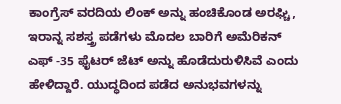ಕಾಂಗ್ರೆಸ್ ವರದಿಯ ಲಿಂಕ್ ಅನ್ನು ಹಂಚಿಕೊಂಡ ಅರಘ್ಚಿ, ಇರಾನ್ನ ಸಶಸ್ತ್ರ ಪಡೆಗಳು ಮೊದಲ ಬಾರಿಗೆ ಅಮೆರಿಕನ್ ಎಫ್ -35 ಫೈಟರ್ ಜೆಟ್ ಅನ್ನು ಹೊಡೆದುರುಳಿಸಿವೆ ಎಂದು ಹೇಳಿದ್ದಾರೆ. ಯುದ್ಧದಿಂದ ಪಡೆದ ಅನುಭವಗಳನ್ನು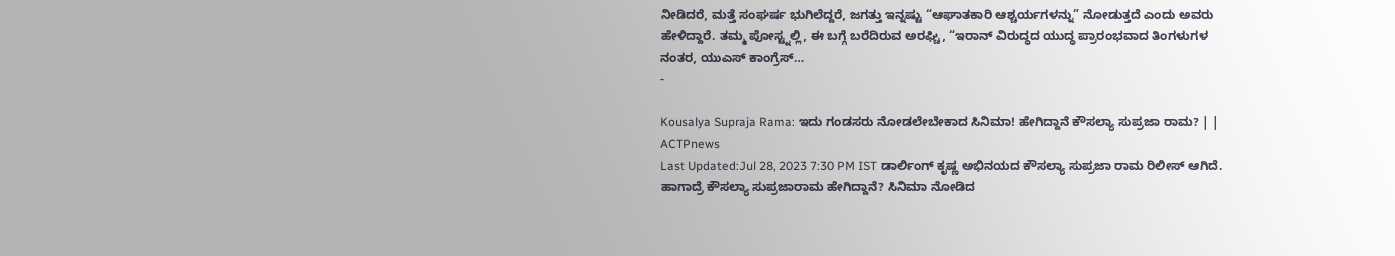ನೀಡಿದರೆ, ಮತ್ತೆ ಸಂಘರ್ಷ ಭುಗಿಲೆದ್ದರೆ, ಜಗತ್ತು ಇನ್ನಷ್ಟು “ಆಘಾತಕಾರಿ ಆಶ್ಚರ್ಯಗಳನ್ನು” ನೋಡುತ್ತದೆ ಎಂದು ಅವರು ಹೇಳಿದ್ದಾರೆ. ತಮ್ಮ ಪೋಸ್ಟ್ನಲ್ಲಿ, ಈ ಬಗ್ಗೆ ಬರೆದಿರುವ ಅರಘ್ಚಿ, “ಇರಾನ್ ವಿರುದ್ಧದ ಯುದ್ಧ ಪ್ರಾರಂಭವಾದ ತಿಂಗಳುಗಳ ನಂತರ, ಯುಎಸ್ ಕಾಂಗ್ರೆಸ್…
-

Kousalya Supraja Rama: ಇದು ಗಂಡಸರು ನೋಡಲೇಬೇಕಾದ ಸಿನಿಮಾ! ಹೇಗಿದ್ದಾನೆ ಕೌಸಲ್ಯಾ ಸುಪ್ರಜಾ ರಾಮ? | | ACTPnews
Last Updated:Jul 28, 2023 7:30 PM IST ಡಾರ್ಲಿಂಗ್ ಕೃಷ್ಣ ಅಭಿನಯದ ಕೌಸಲ್ಯಾ ಸುಪ್ರಜಾ ರಾಮ ರಿಲೀಸ್ ಆಗಿದೆ. ಹಾಗಾದ್ರೆ ಕೌಸಲ್ಯಾ ಸುಪ್ರಜಾರಾಮ ಹೇಗಿದ್ದಾನೆ? ಸಿನಿಮಾ ನೋಡಿದ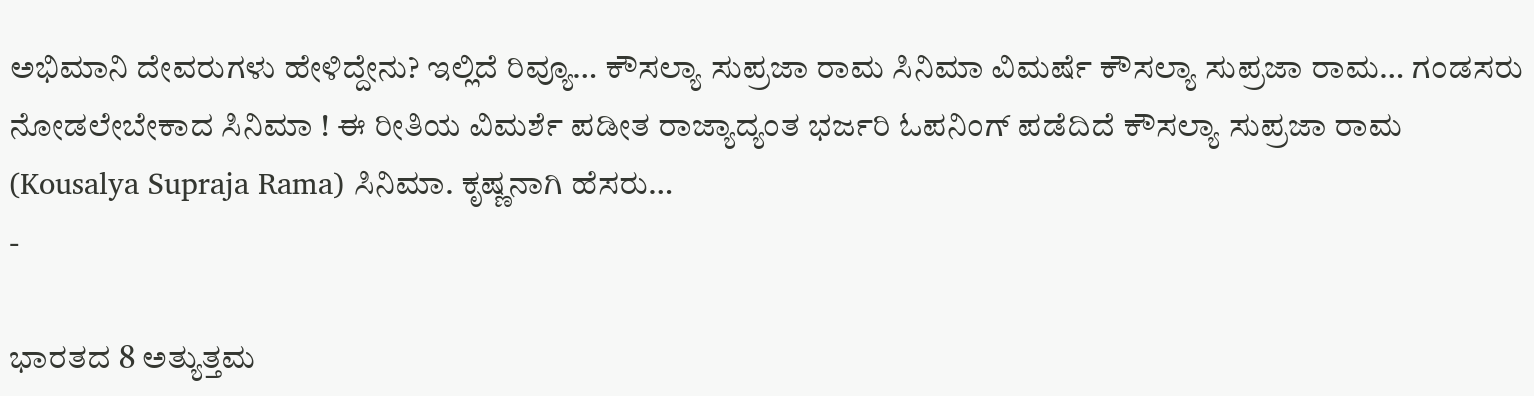ಅಭಿಮಾನಿ ದೇವರುಗಳು ಹೇಳಿದ್ದೇನು? ಇಲ್ಲಿದೆ ರಿವ್ಯೂ… ಕೌಸಲ್ಯಾ ಸುಪ್ರಜಾ ರಾಮ ಸಿನಿಮಾ ವಿಮರ್ಷೆ ಕೌಸಲ್ಯಾ ಸುಪ್ರಜಾ ರಾಮ… ಗಂಡಸರು ನೋಡಲೇಬೇಕಾದ ಸಿನಿಮಾ ! ಈ ರೀತಿಯ ವಿಮರ್ಶೆ ಪಡೀತ ರಾಜ್ಯಾದ್ಯಂತ ಭರ್ಜರಿ ಓಪನಿಂಗ್ ಪಡೆದಿದೆ ಕೌಸಲ್ಯಾ ಸುಪ್ರಜಾ ರಾಮ (Kousalya Supraja Rama) ಸಿನಿಮಾ. ಕೃಷ್ಣನಾಗಿ ಹೆಸರು…
-

ಭಾರತದ 8 ಅತ್ಯುತ್ತಮ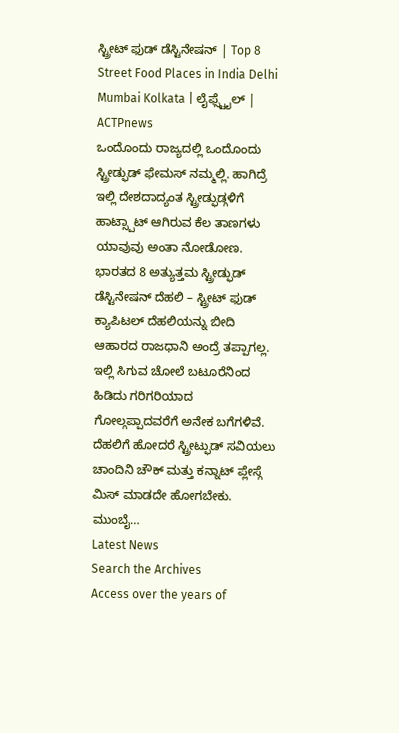ಸ್ಟ್ರೀಟ್ ಫುಡ್ ಡೆಸ್ಟಿನೇಷನ್ | Top 8 Street Food Places in India Delhi Mumbai Kolkata | ಲೈಫ್ಸ್ಟೈಲ್ | ACTPnews
ಒಂದೊಂದು ರಾಜ್ಯದಲ್ಲಿ ಒಂದೊಂದು ಸ್ಟ್ರೀಡ್ಫುಡ್ ಫೇಮಸ್ ನಮ್ಮಲ್ಲಿ. ಹಾಗಿದ್ರೆ ಇಲ್ಲಿ ದೇಶದಾದ್ಯಂತ ಸ್ಟ್ರೀಡ್ಫುಡ್ಗಳಿಗೆ ಹಾಟ್ಸ್ಪಾಟ್ ಆಗಿರುವ ಕೆಲ ತಾಣಗಳು ಯಾವುವು ಅಂತಾ ನೋಡೋಣ. ಭಾರತದ 8 ಅತ್ಯುತ್ತಮ ಸ್ಟ್ರೀಡ್ಫುಡ್ ಡೆಸ್ಟಿನೇಷನ್ ದೆಹಲಿ – ಸ್ಟ್ರೀಟ್ ಫುಡ್ ಕ್ಯಾಪಿಟಲ್ ದೆಹಲಿಯನ್ನು ಬೀದಿ ಆಹಾರದ ರಾಜಧಾನಿ ಅಂದ್ರೆ ತಪ್ಪಾಗಲ್ಲ. ಇಲ್ಲಿ ಸಿಗುವ ಚೋಲೆ ಬಟೂರೆನಿಂದ ಹಿಡಿದು ಗರಿಗರಿಯಾದ ಗೋಲ್ಗಪ್ಪಾದವರೆಗೆ ಅನೇಕ ಬಗೆಗಳಿವೆ. ದೆಹಲಿಗೆ ಹೋದರೆ ಸ್ಟ್ರೀಟ್ಫುಡ್ ಸವಿಯಲು ಚಾಂದಿನಿ ಚೌಕ್ ಮತ್ತು ಕನ್ನಾಟ್ ಪ್ಲೇಸ್ಗೆ ಮಿಸ್ ಮಾಡದೇ ಹೋಗಬೇಕು. ಮುಂಬೈ…
Latest News
Search the Archives
Access over the years of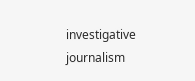investigative journalism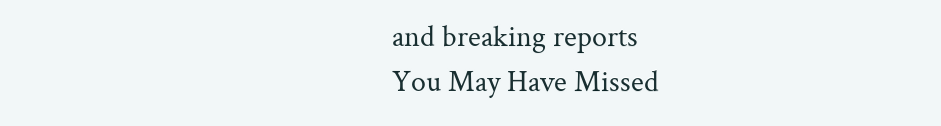and breaking reports
You May Have Missed